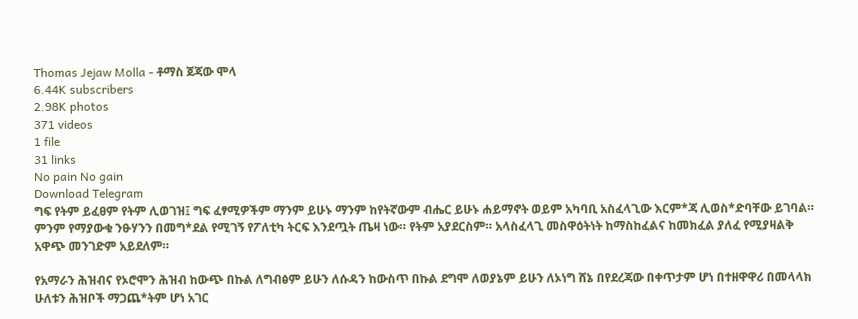Thomas Jejaw Molla - ቶማስ ጀጃው ሞላ
6.44K subscribers
2.98K photos
371 videos
1 file
31 links
No pain No gain
Download Telegram
ግፍ የትም ይፈፀም የትም ሊወገዝ፤ ግፍ ፈፃሚዎችም ማንም ይሁኑ ማንም ከየትኛውም ብሔር ይሁኑ ሐይማኖት ወይም አካባቢ አስፈላጊው እርም*ጃ ሊወስ*ድባቸው ይገባል። ምንም የማያውቁ ንፁሃንን በመግ*ደል የሚገኝ የፖለቲካ ትርፍ እንደጧት ጤዛ ነው። የትም አያደርስም። አላስፈላጊ መስዋዕትነት ከማስከፈልና ከመክፈል ያለፈ የሚያዛልቅ አዋጭ መንገድም አይደለም።

የአማራን ሕዝብና የኦሮሞን ሕዝብ ከውጭ በኩል ለግብፅም ይሁን ለሱዳን ከውስጥ በኩል ደግሞ ለወያኔም ይሁን ለኦነግ ሸኔ በየደረጃው በቀጥታም ሆነ በተዘዋዋሪ በመላላክ ሁለቱን ሕዝቦች ማጋጨ*ትም ሆነ አገር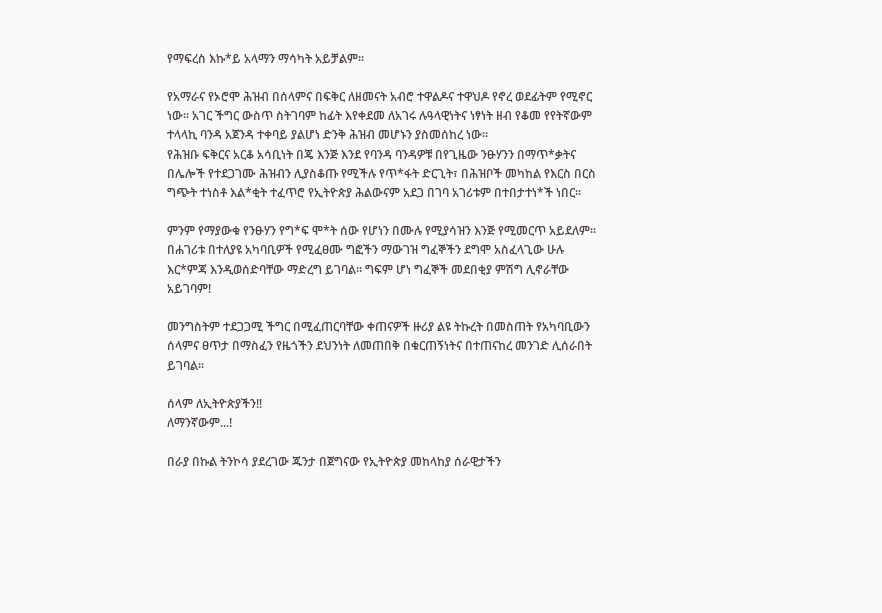የማፍረስ እኩ*ይ አላማን ማሳካት አይቻልም።

የአማራና የኦሮሞ ሕዝብ በሰላምና በፍቅር ለዘመናት አብሮ ተዋልዶና ተዋህዶ የኖረ ወደፊትም የሚኖር ነው። አገር ችግር ውስጥ ስትገባም ከፊት እየቀደመ ለአገሩ ሉዓላዊነትና ነፃነት ዘብ የቆመ የየትኛውም ተላላኪ ባንዳ አጀንዳ ተቀባይ ያልሆነ ድንቅ ሕዝብ መሆኑን ያስመሰከረ ነው።
የሕዝቡ ፍቅርና አርቆ አሳቢነት በጄ እንጅ እንደ የባንዳ ባንዳዎቹ በየጊዜው ንፁሃንን በማጥ*ቃትና በሌሎች የተደጋገሙ ሕዝብን ሊያስቆጡ የሚችሉ የጥ*ፋት ድርጊት፣ በሕዝቦች መካከል የእርስ በርስ ግጭት ተነስቶ እል*ቂት ተፈጥሮ የኢትዮጵያ ሕልውናም አደጋ በገባ አገሪቱም በተበታተነ*ች ነበር።

ምንም የማያውቁ የንፁሃን የግ*ፍ ሞ*ት ሰው የሆነን በሙሉ የሚያሳዝን እንጅ የሚመርጥ አይደለም። በሐገሪቱ በተለያዩ አካባቢዎች የሚፈፀሙ ግፎችን ማውገዝ ግፈኞችን ደግሞ አስፈላጊው ሁሉ እር*ምጃ እንዲወሰድባቸው ማድረግ ይገባል። ግፍም ሆነ ግፈኞች መደበቂያ ምሽግ ሊኖራቸው አይገባም!

መንግስትም ተደጋጋሚ ችግር በሚፈጠርባቸው ቀጠናዎች ዙሪያ ልዩ ትኩረት በመስጠት የአካባቢውን ሰላምና ፀጥታ በማስፈን የዜጎችን ደህንነት ለመጠበቅ በቁርጠኝነትና በተጠናከረ መንገድ ሊሰራበት ይገባል።

ሰላም ለኢትዮጵያችን‼
ለማንኛውም...!

በራያ በኩል ትንኮሳ ያደረገው ጁንታ በጀግናው የኢትዮጵያ መከላከያ ሰራዊታችን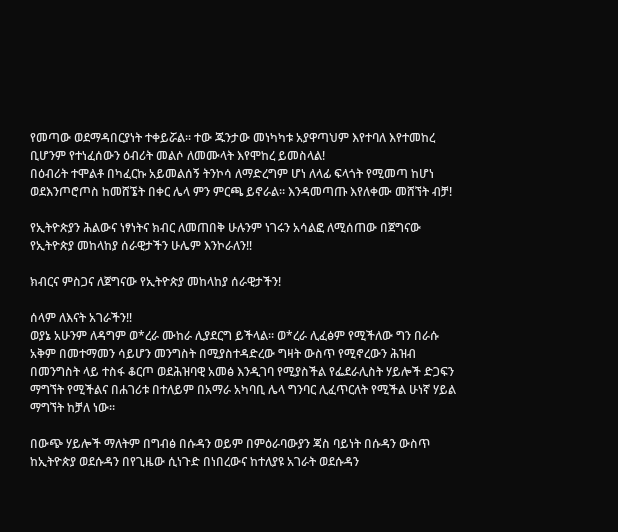የመጣው ወደማዳበርያነት ተቀይሯል። ተው ጁንታው መነካካቱ አያዋጣህም እየተባለ እየተመከረ ቢሆንም የተነፈሰውን ዕብሪት መልሶ ለመሙላት እየሞከረ ይመስላል!
በዕብሪት ተሞልቶ በካፈርኩ አይመልሰኝ ትንኮሳ ለማድረግም ሆነ ለላፊ ፍላጎት የሚመጣ ከሆነ ወደእንጦሮጦስ ከመሸኜት በቀር ሌላ ምን ምርጫ ይኖራል። እንዳመጣጡ እየለቀሙ መሸኘት ብቻ!

የኢትዮጵያን ሕልውና ነፃነትና ክብር ለመጠበቅ ሁሉንም ነገሩን አሳልፎ ለሚሰጠው በጀግናው የኢትዮጵያ መከላከያ ሰራዊታችን ሁሌም እንኮራለን‼

ክብርና ምስጋና ለጀግናው የኢትዮጵያ መከላከያ ሰራዊታችን!

ሰላም ለእናት አገራችን‼
ወያኔ አሁንም ለዳግም ወ*ረራ ሙከራ ሊያደርግ ይችላል። ወ*ረራ ሊፈፅም የሚችለው ግን በራሱ አቅም በመተማመን ሳይሆን መንግስት በሚያስተዳድረው ግዛት ውስጥ የሚኖረውን ሕዝብ በመንግስት ላይ ተስፋ ቆርጦ ወደሕዝባዊ አመፅ እንዲገባ የሚያስችል የፌደራሊስት ሃይሎች ድጋፍን ማግኘት የሚችልና በሐገሪቱ በተለይም በአማራ አካባቢ ሌላ ግንባር ሊፈጥርለት የሚችል ሁነኛ ሃይል ማግኘት ከቻለ ነው።

በውጭ ሃይሎች ማለትም በግብፅ በሱዳን ወይም በምዕራባውያን ጃስ ባይነት በሱዳን ውስጥ ከኢትዮጵያ ወደሱዳን በየጊዜው ሲነጉድ በነበረውና ከተለያዩ አገራት ወደሱዳን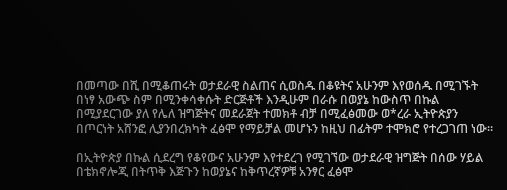በመጣው በሺ በሚቆጠሩት ወታደራዊ ስልጠና ሲወስዱ በቆዩትና አሁንም እየወሰዱ በሚገኙት በነፃ አውጭ ስም በሚንቀሳቀሱት ድርጅቶች እንዲሁም በራሱ በወያኔ ከውስጥ በኩል በሚያደርገው ያለ የሌለ ዝግጅትና መደራጀት ተመክቶ ብቻ በሚፈፅመው ወ*ረራ ኢትዮጵያን በጦርነት አሸንፎ ሊያንበረክካት ፈፅሞ የማይቻል መሆኑን ከዚህ በፊትም ተሞክሮ የተረጋገጠ ነው።

በኢትዮጵያ በኩል ሲደረግ የቆየውና አሁንም እየተደረገ የሚገኘው ወታደራዊ ዝግጅት በሰው ሃይል በቴክኖሎጂ በትጥቅ እጅጉን ከወያኔና ከቅጥረኛዎቹ አንፃር ፈፅሞ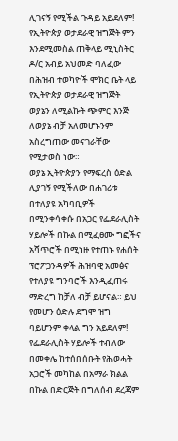ሊገናኝ የሚችል ጉዳይ አይደለም!
የኢትዮጵያ ወታደራዊ ዝግጅት ምን እንደሚመስል ጠቅላይ ሚኒስትር ዶ/ር አብይ አህመድ ባለፈው በሕዝብ ተወካዮች ሞክር ቤት ላይ የኢትዮጵያ ወታደራዊ ዝግጅት ወያኔን ለሚልኩት ጭምር እንጅ ለወያኔ ብቻ አለመሆኑንም አስረግጠው መናገራቸው የሚታወስ ነው።
ወያኔ ኢትዮጵያን የማፍረስ ዕድል ሊያገኝ የሚችለው በሐገሪቱ በተለያዩ አካባቢዎች በሚንቀሳቀሱ በአጋር የፌደራሊስት ሃይሎች በኩል በሚፈፀሙ ግፎችና አሻጥሮች በሚነዙ የተጠኑ የሐሰት ፕሮፖጋንዳዎች ሕዝባዊ አመፅና የተለያዩ ግንባሮች እንዲፈጠሩ ማድረግ ከቻለ ብቻ ይሆናል። ይህ የመሆን ዕድሉ ደግሞ ዝግ ባይሆንም ቀላል ግን አይደለም!
የፌደራሊስት ሃይሎች ተብለው በመቀሌ ከተሰበሰቡት የሕወሓት አጋሮች መካከል በአማራ ክልል በኩል በድርጅት በግለሰብ ደረጃም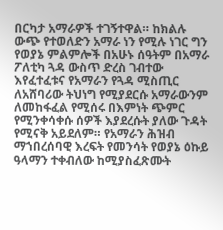በርካታ አማራዎች ተገኝተዋል። ከክልሉ ውጭ የተወለድን አማራ ነን የሚሉ ነገር ግን የወያኔ ምልምሎች በአሁኑ ሰዓትም በአማራ ፖለቲካ ጓዳ ውስጥ ድረስ ገብተው እየፈተፈቱና የአማራን የጓዳ ሚስጢር ለአሸባሪው ትህነግ የሚያደርሱ አማራውንም ለመከፋፈል የሚሰሩ በእምነት ጭምር የሚንቀሳቀሱ ሰዎች እያደረሱት ያለው ጉዳት የሚናቅ አይደለም። የአማራን ሕዝብ ማኀበረሰባዊ እረፍት የመንሳት የወያኔ ዕኩይ ዓላማን ተቀብለው ከሚያስፈጽሙት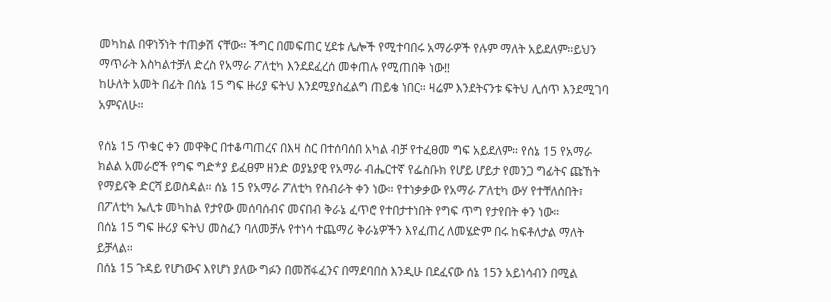መካከል በዋነኝነት ተጠቃሽ ናቸው። ችግር በመፍጠር ሂደቱ ሌሎች የሚተባበሩ አማራዎች የሉም ማለት አይደለም።ይህን ማጥራት እስካልተቻለ ድረስ የአማራ ፖለቲካ እንደደፈረሰ መቀጠሉ የሚጠበቅ ነው‼
ከሁለት አመት በፊት በሰኔ 15 ግፍ ዙሪያ ፍትህ እንደሚያስፈልግ ጠይቄ ነበር። ዛሬም እንደትናንቱ ፍትህ ሊሰጥ እንደሚገባ አምናለሁ።

የሰኔ 15 ጥቁር ቀን መዋቅር በተቆጣጠረና በእዛ ስር በተሰባሰበ አካል ብቻ የተፈፀመ ግፍ አይደለም። የሰኔ 15 የአማራ ክልል አመራሮች የግፍ ግድ*ያ ይፈፀም ዘንድ ወያኔያዊ የአማራ ብሔርተኛ የፌስቡክ የሆይ ሆይታ የመንጋ ግፊትና ጩኸት የማይናቅ ድርሻ ይወስዳል። ሰኔ 15 የአማራ ፖለቲካ የስብራት ቀን ነው። የተነቃቃው የአማራ ፖለቲካ ውሃ የተቸለሰበት፣ በፖለቲካ ኤሊቱ መካከል የታየው መሰባሰብና መናበብ ቅራኔ ፈጥሮ የተበታተነበት የግፍ ጥግ የታየበት ቀን ነው።
በሰኔ 15 ግፍ ዙሪያ ፍትህ መስፈን ባለመቻሉ የተነሳ ተጨማሪ ቅራኔዎችን እየፈጠረ ለመሄድም በሩ ከፍቶለታል ማለት ይቻላል።
በሰኔ 15 ጉዳይ የሆነውና እየሆነ ያለው ግፉን በመሸፋፈንና በማደባበስ እንዲሁ በደፈናው ሰኔ 15ን አይነሳብን በሚል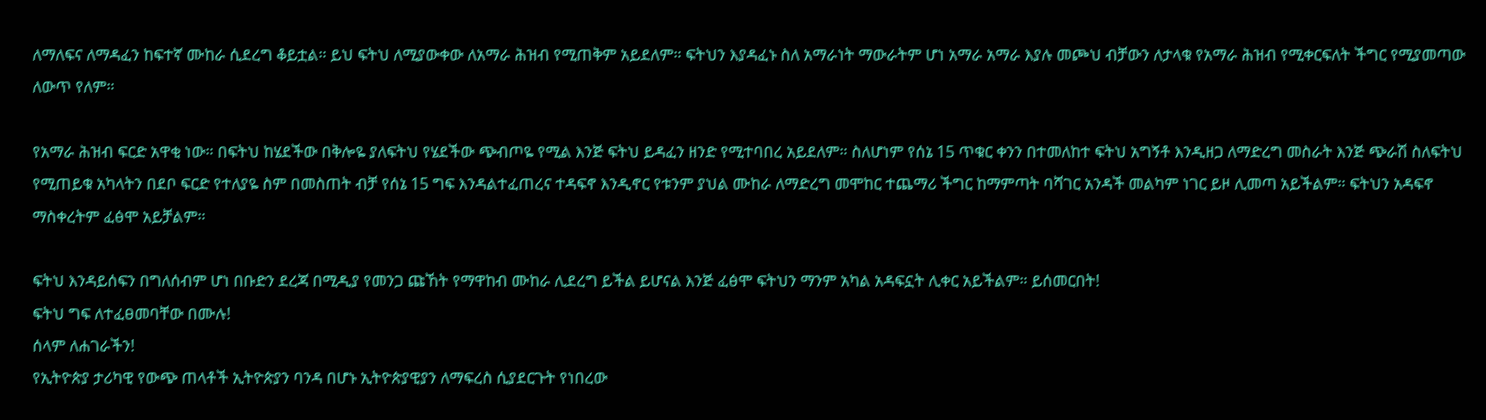ለማለፍና ለማዳፈን ከፍተኛ ሙከራ ሲደረግ ቆይቷል። ይህ ፍትህ ለሚያውቀው ለአማራ ሕዝብ የሚጠቅም አይደለም። ፍትህን እያዳፈኑ ስለ አማራነት ማውራትም ሆነ አማራ አማራ እያሉ መጮህ ብቻውን ለታላቁ የአማራ ሕዝብ የሚቀርፍለት ችግር የሚያመጣው ለውጥ የለም።

የአማራ ሕዝብ ፍርድ አዋቂ ነው። በፍትህ ከሄደችው በቅሎዬ ያለፍትህ የሄደችው ጭብጦዬ የሚል እንጅ ፍትህ ይዳፈን ዘንድ የሚተባበረ አይደለም። ስለሆነም የሰኔ 15 ጥቁር ቀንን በተመለከተ ፍትህ አግኝቶ እንዲዘጋ ለማድረግ መስራት እንጅ ጭራሽ ስለፍትህ የሚጠይቁ አካላትን በደቦ ፍርድ የተለያዬ ስም በመስጠት ብቻ የሰኔ 15 ግፍ እንዳልተፈጠረና ተዳፍኖ እንዲኖር የቱንም ያህል ሙከራ ለማድረግ መሞከር ተጨማሪ ችግር ከማምጣት ባሻገር አንዳች መልካም ነገር ይዞ ሊመጣ አይችልም። ፍትህን አዳፍኖ ማስቀረትም ፈፅሞ አይቻልም።

ፍትህ እንዳይሰፍን በግለሰብም ሆነ በቡድን ደረጃ በሚዲያ የመንጋ ጩኸት የማዋከብ ሙከራ ሊደረግ ይችል ይሆናል እንጅ ፈፅሞ ፍትህን ማንም አካል አዳፍኗት ሊቀር አይችልም። ይሰመርበት!
ፍትህ ግፍ ለተፈፀመባቸው በሙሉ!
ሰላም ለሐገራችን!
የኢትዮጵያ ታሪካዊ የውጭ ጠላቶች ኢትዮጵያን ባንዳ በሆኑ ኢትዮጵያዊያን ለማፍረስ ሲያደርጉት የነበረው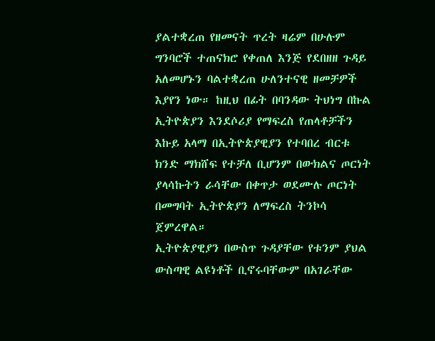ያልተቋረጠ የዘመናት ጥረት ዛሬም በሁሉም ግንባሮች ተጠናክሮ የቀጠለ እንጅ የደበዘዘ ጉዳይ አለመሆኑን ባልተቋረጠ ሁለንተናዊ ዘመቻዎች እያየን ነው። ከዚህ በፊት በባንዳው ትህነግ በኩል ኢትዮጵያን እንደሶሪያ የማፍረስ የጠላቶቻችን እኩይ አላማ በኢትዮጵያዊያን የተባበረ ብርቱ ክንድ ማክሸፍ የተቻለ ቢሆንም በውክልና ጦርነት ያላሳኩትን ራሳቸው በቀጥታ ወደሙሉ ጦርነት በመግባት ኢትዮጵያን ለማፍረስ ትንኮሳ ጀምረዋል።
ኢትዮጵያዊያን በውስጥ ጉዳያቸው የቱንም ያህል ውስጣዊ ልዩነቶች ቢኖሩባቸውም በአገራቸው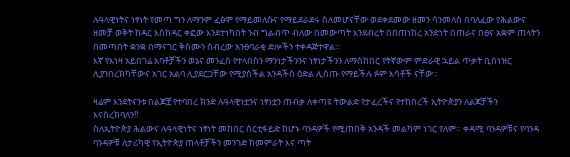ሉዓላዊነትና ነፃነት የመጣ ግን ለማንም ፈፅሞ የማይመለሱና የማይደራደሩ ስለመሆናቸው ወደቀደመው ዘመን ሳንመለስ በባለፈው የሕልውና ዘመቻ ወቅት ከዳር እስከዳር ቀፎው እንደተነካበት ንብ ግልብጥ ብለው በመውጣት እንደብረት በበጠነከረ አንድነት በጠራና በፀና አቋም ጠላትን በመጣበት ቋንቋ በማናገር ቅስሙን ሰብረው አንፀባራቂ ድሎችን ተቀዳጅተዋል።
እኛ የእነዛ አይበገሬ አባቶቻችን ወኔና መንፈስ የተላበስን ማንነታችንንና ነፃነታችንን ለማስከበር የትኛውም ምድራዊ ኋይል ጥቃት ቢሰነዝር ሊያንበረክካቸውና አገር አልባ ሊያደርጋቸው የሚያስችል አንዳችስ ዕድል ሊሰጡ የማይችሉ ፉም እሳቶች ናቸው።

ዛሬም እንደትናንቱ በልጆቿ የተባበረ ክንድ ሉዓላዊነቷንና ነፃነቷን ጠብቃ ለቀጣዩ ትውልድ የታፈረችና የተከበረች ኢትዮጵያን ለልጆቻችን እናስረክባለን‼
ስለኢትዮጵያ ሕልውና ሉዓላዊነትና ነፃነት መከበር ሰርቲፋይድ ከሆኑ ባንዳዎች የሚጠበቅ አንዳች መልካም ነገር የለም። ቀዳሚ ባንዳዎቹና የባንዳ ባንዳዎቹ ለታሪካዊ የኢትዮጵያ ጠላቶቻችን መንገድ ከመምራት እና ጣት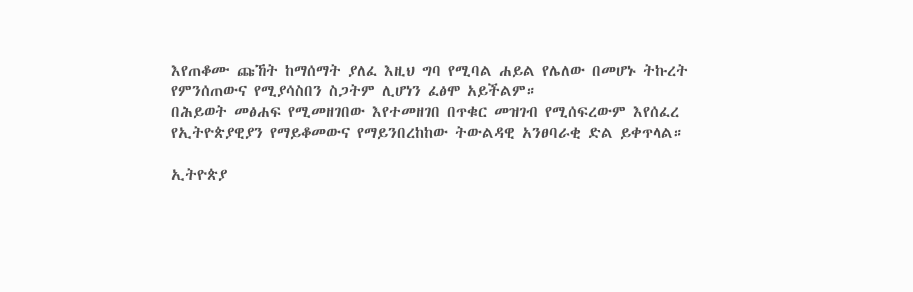እየጠቆሙ ጩኸት ከማሰማት ያለፈ እዚህ ግባ የሚባል ሐይል የሌለው በመሆኑ ትኩረት የምንሰጠውና የሚያሳስበን ስጋትም ሊሆነን ፈፅሞ አይችልም።
በሕይወት መፅሐፍ የሚመዘገበው እየተመዘገበ በጥቁር መዝገብ የሚሰፍረውም እየሰፈረ የኢትዮጵያዊያን የማይቆመውና የማይንበረከከው ትውልዳዊ አንፀባራቂ ድል ይቀጥላል።

ኢትዮጵያ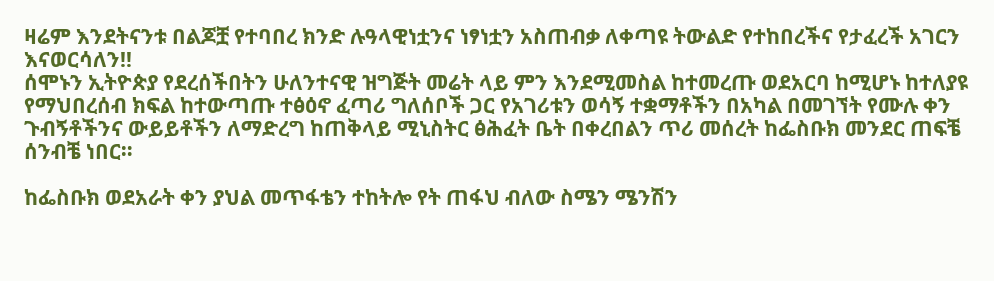ዛሬም እንደትናንቱ በልጆቿ የተባበረ ክንድ ሉዓላዊነቷንና ነፃነቷን አስጠብቃ ለቀጣዩ ትውልድ የተከበረችና የታፈረች አገርን እናወርሳለን‼
ሰሞኑን ኢትዮጵያ የደረሰችበትን ሁለንተናዊ ዝግጅት መሬት ላይ ምን እንደሚመስል ከተመረጡ ወደአርባ ከሚሆኑ ከተለያዩ የማህበረሰብ ክፍል ከተውጣጡ ተፅዕኖ ፈጣሪ ግለሰቦች ጋር የአገሪቱን ወሳኝ ተቋማቶችን በአካል በመገኘት የሙሉ ቀን ጉብኝቶችንና ውይይቶችን ለማድረግ ከጠቅላይ ሚኒስትር ፅሕፈት ቤት በቀረበልን ጥሪ መሰረት ከፌስቡክ መንደር ጠፍቼ ሰንብቼ ነበር።

ከፌስቡክ ወደአራት ቀን ያህል መጥፋቴን ተከትሎ የት ጠፋህ ብለው ስሜን ሜንሽን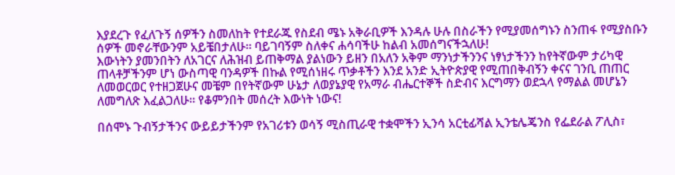እያደረጉ የፈለጉኝ ሰዎችን ስመለከት የተደራጁ የስደብ ሜኑ አቅራቢዎች እንዳሉ ሁሉ በስራችን የሚያመሰግኑን ስንጠፋ የሚያስቡን ሰዎች መኖራቸውንም አይቼበታለሁ። ባይገባኝም ስለቀና ሐሳባችሁ ከልብ አመሰግናችኋለሁ!
እውነትን ያመንበትን ለአገርና ለሕዝብ ይጠቅማል ያልነውን ይዘን በአለን አቅም ማንነታችንንና ነፃነታችንን ከየትኛውም ታሪካዊ ጠላቶቻችንም ሆነ ውስጣዊ ባንዳዎች በኩል የሚሰነዘሩ ጥቃቶችን እንደ አንድ ኢትዮጵያዊ የሚጠበቅብኝን ቀናና ገንቢ ጠጠር ለመወርወር የተዘጋጀሁና መቼም በየትኛውም ሁኔታ ለወያኔያዊ የአማራ ብሔርተኞች ስድብና እርግማን ወደኋላ የማልል መሆኔን ለመግለጽ እፈልጋለሁ። የቆምንበት መሰረት እውነት ነውና!

በሰሞኑ ጉብኝታችንና ውይይታችንም የአገሪቱን ወሳኝ ሚስጢራዊ ተቋሞችን ኢንሳ አርቲፊሻል ኢንቴሌጄንስ የፌደራል ፖሊስ፣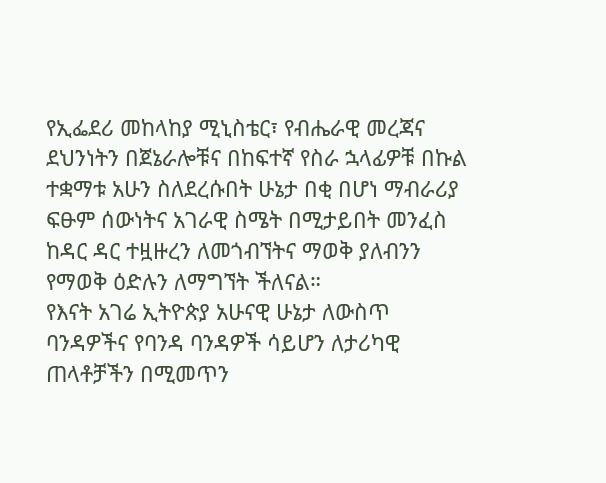የኢፌደሪ መከላከያ ሚኒስቴር፣ የብሔራዊ መረጃና ደህንነትን በጀኔራሎቹና በከፍተኛ የስራ ኋላፊዎቹ በኩል ተቋማቱ አሁን ስለደረሱበት ሁኔታ በቂ በሆነ ማብራሪያ ፍፁም ሰውነትና አገራዊ ስሜት በሚታይበት መንፈስ ከዳር ዳር ተዟዙረን ለመጎብኘትና ማወቅ ያለብንን የማወቅ ዕድሉን ለማግኘት ችለናል።
የእናት አገሬ ኢትዮጵያ አሁናዊ ሁኔታ ለውስጥ ባንዳዎችና የባንዳ ባንዳዎች ሳይሆን ለታሪካዊ ጠላቶቻችን በሚመጥን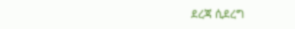ደረጃ ሲደረግ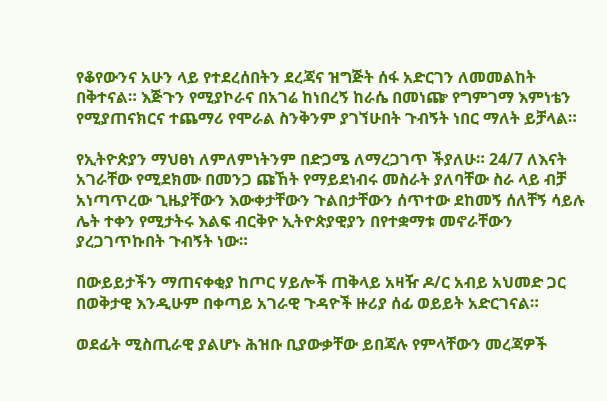የቆየውንና አሁን ላይ የተደረሰበትን ደረጃና ዝግጅት ሰፋ አድርገን ለመመልከት በቅተናል። እጅጉን የሚያኮራና በአገሬ ከነበረኝ ከራሴ በመነጬ የግምገማ እምነቴን የሚያጠናክርና ተጨማሪ የሞራል ስንቅንም ያገኘሁበት ጉብኝት ነበር ማለት ይቻላል።

የኢትዮጵያን ማህፀነ ለምለምነትንም በድጋሜ ለማረጋገጥ ችያለሁ። 24/7 ለእናት አገራቸው የሚደክሙ በመንጋ ጩኸት የማይደነብሩ መስራት ያለባቸው ስራ ላይ ብቻ አነጣጥረው ጊዜያቸውን እውቀታቸውን ጉልበታቸውን ሰጥተው ደከመኝ ሰለቸኝ ሳይሉ ሌት ተቀን የሚታትሩ እልፍ ብርቅዮ ኢትዮጵያዊያን በየተቋማቱ መኖራቸውን ያረጋገጥኩበት ጉብኝት ነው።

በውይይታችን ማጠናቀቂያ ከጦር ሃይሎች ጠቅላይ አዛዥ ዶ/ር አብይ አህመድ ጋር በወቅታዊ እንዲሁም በቀጣይ አገራዊ ጉዳዮች ዙሪያ ሰፊ ወይይት አድርገናል።

ወደፊት ሚስጢራዊ ያልሆኑ ሕዝቡ ቢያውቃቸው ይበጃሉ የምላቸውን መረጃዎች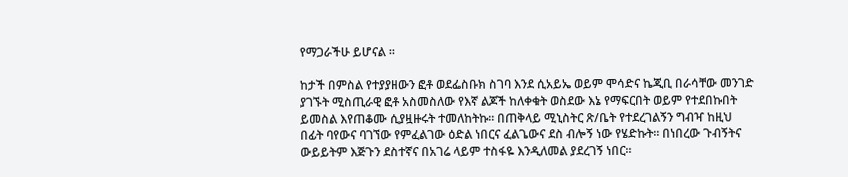የማጋራችሁ ይሆናል ።

ከታች በምስል የተያያዘውን ፎቶ ወደፌስቡክ ስገባ እንደ ሲአይኤ ወይም ሞሳድና ኬጂቢ በራሳቸው መንገድ ያገኙት ሚስጢራዊ ፎቶ አስመስለው የእኛ ልጆች ከለቀቁት ወስደው እኔ የማፍርበት ወይም የተደበኩበት ይመስል እየጠቆሙ ሲያዟዙሩት ተመለከትኩ። በጠቅላይ ሚኒስትር ጽ/ቤት የተደረገልኝን ግብዣ ከዚህ በፊት ባየውና ባገኘው የምፈልገው ዕድል ነበርና ፈልጌውና ደስ ብሎኝ ነው የሄድኩት። በነበረው ጉብኝትና ውይይትም እጅጉን ደስተኛና በአገሬ ላይም ተስፋዬ እንዲለመል ያደረገኝ ነበር።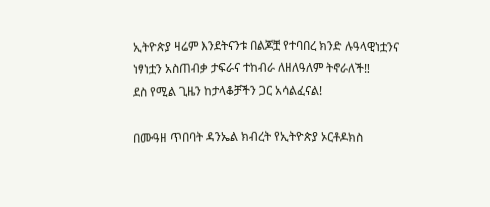ኢትዮጵያ ዛሬም እንደትናንቱ በልጆቿ የተባበረ ክንድ ሉዓላዊነቷንና ነፃነቷን አስጠብቃ ታፍራና ተከብራ ለዘለዓለም ትኖራለች‼
ደስ የሚል ጊዜን ከታላቆቻችን ጋር አሳልፈናል!

በሙዓዘ ጥበባት ዳንኤል ክብረት የኢትዮጵያ ኦርቶዶክስ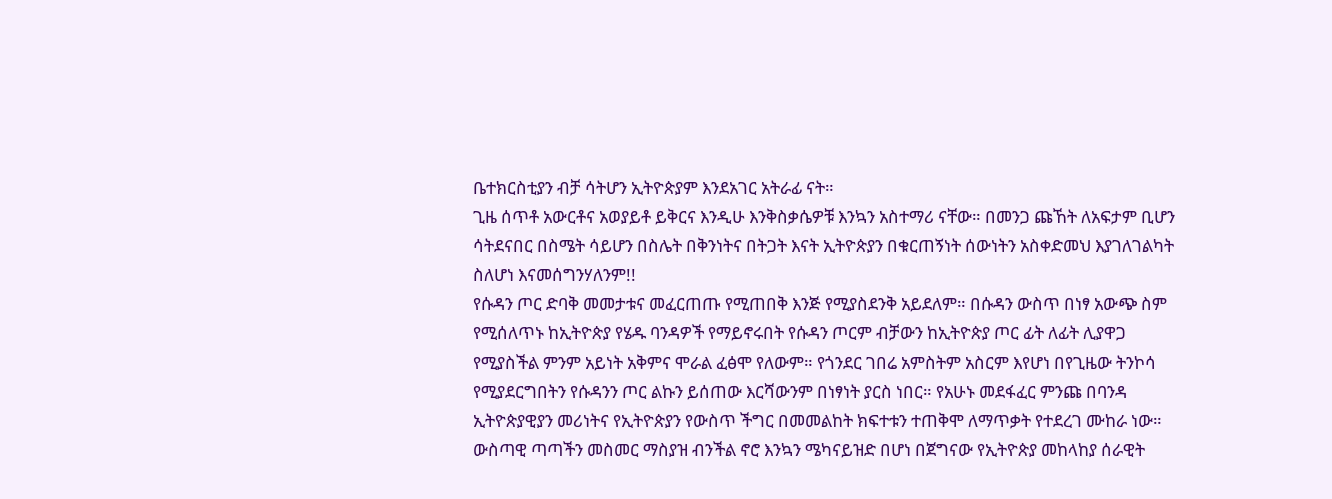ቤተክርስቲያን ብቻ ሳትሆን ኢትዮጵያም እንደአገር አትራፊ ናት።
ጊዜ ሰጥቶ አውርቶና አወያይቶ ይቅርና እንዲሁ እንቅስቃሴዎቹ እንኳን አስተማሪ ናቸው። በመንጋ ጩኸት ለአፍታም ቢሆን ሳትደናበር በስሜት ሳይሆን በስሌት በቅንነትና በትጋት እናት ኢትዮጵያን በቁርጠኝነት ሰውነትን አስቀድመህ እያገለገልካት ስለሆነ እናመሰግንሃለንም!!
የሱዳን ጦር ድባቅ መመታቱና መፈርጠጡ የሚጠበቅ እንጅ የሚያስደንቅ አይደለም። በሱዳን ውስጥ በነፃ አውጭ ስም የሚሰለጥኑ ከኢትዮጵያ የሄዱ ባንዳዎች የማይኖሩበት የሱዳን ጦርም ብቻውን ከኢትዮጵያ ጦር ፊት ለፊት ሊያዋጋ የሚያስችል ምንም አይነት አቅምና ሞራል ፈፅሞ የለውም። የጎንደር ገበሬ አምስትም አስርም እየሆነ በየጊዜው ትንኮሳ የሚያደርግበትን የሱዳንን ጦር ልኩን ይሰጠው እርሻውንም በነፃነት ያርስ ነበር። የአሁኑ መደፋፈር ምንጩ በባንዳ ኢትዮጵያዊያን መሪነትና የኢትዮጵያን የውስጥ ችግር በመመልከት ክፍተቱን ተጠቅሞ ለማጥቃት የተደረገ ሙከራ ነው።
ውስጣዊ ጣጣችን መስመር ማስያዝ ብንችል ኖሮ እንኳን ሜካናይዝድ በሆነ በጀግናው የኢትዮጵያ መከላከያ ሰራዊት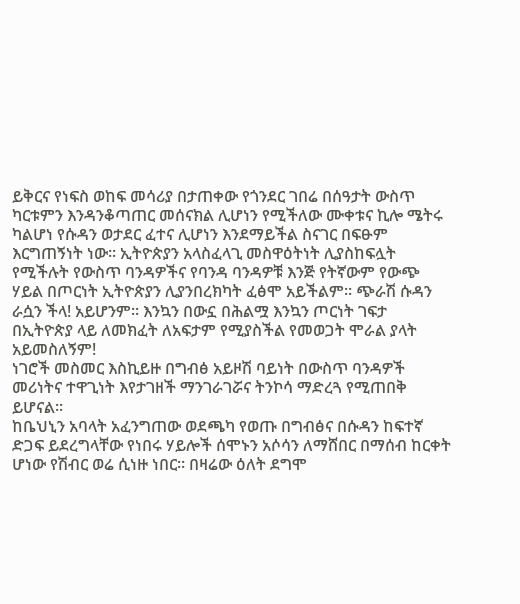ይቅርና የነፍስ ወከፍ መሳሪያ በታጠቀው የጎንደር ገበሬ በሰዓታት ውስጥ ካርቱምን እንዳንቆጣጠር መሰናክል ሊሆነን የሚችለው ሙቀቱና ኪሎ ሜትሩ ካልሆነ የሱዳን ወታደር ፈተና ሊሆነን እንደማይችል ስናገር በፍፁም እርግጠኝነት ነው። ኢትዮጵያን አላስፈላጊ መስዋዕትነት ሊያስከፍሏት የሚችሉት የውስጥ ባንዳዎችና የባንዳ ባንዳዎቹ እንጅ የትኛውም የውጭ ሃይል በጦርነት ኢትዮጵያን ሊያንበረክካት ፈፅሞ አይችልም። ጭራሽ ሱዳን ራሷን ችላ! አይሆንም። እንኳን በውኗ በሕልሟ እንኳን ጦርነት ገፍታ በኢትዮጵያ ላይ ለመክፈት ለአፍታም የሚያስችል የመወጋት ሞራል ያላት አይመስለኝም!
ነገሮች መስመር እስኪይዙ በግብፅ አይዞሽ ባይነት በውስጥ ባንዳዎች መሪነትና ተዋጊነት እየታገዘች ማንገራገሯና ትንኮሳ ማድረጓ የሚጠበቅ ይሆናል።
ከቤህኒን አባላት አፈንግጠው ወደጫካ የወጡ በግብፅና በሱዳን ከፍተኛ ድጋፍ ይደረግላቸው የነበሩ ሃይሎች ሰሞኑን አሶሳን ለማሸበር በማሰብ ከርቀት ሆነው የሽብር ወሬ ሲነዙ ነበር። በዛሬው ዕለት ደግሞ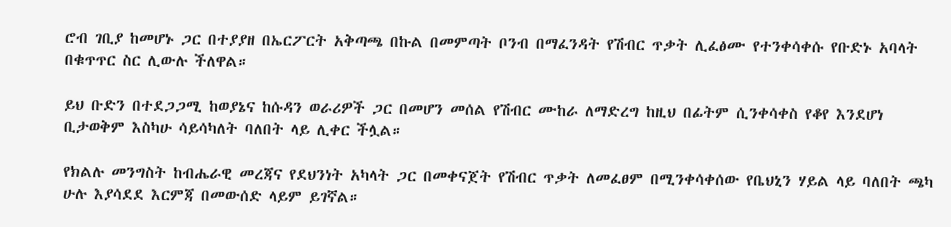ሮብ ገቢያ ከመሆኑ ጋር በተያያዘ በኤርፖርት አቅጣጫ በኩል በመምጣት ቦንብ በማፈንዳት የሽብር ጥቃት ሊፈፅሙ የተንቀሳቀሱ የቡድኑ አባላት በቁጥጥር ስር ሊውሉ ችለዋል።

ይህ ቡድን በተደጋጋሚ ከወያኔና ከሱዳን ወራሪዎች ጋር በመሆን መሰል የሽብር ሙከራ ለማድረግ ከዚህ በፊትም ሲንቀሳቀስ የቆየ እንደሆነ ቢታወቅም እስካሁ ሳይሳካለት ባለበት ላይ ሊቀር ችሏል።

የክልሉ መንግስት ከብሔራዊ መረጃና የደህንነት አካላት ጋር በመቀናጀት የሽብር ጥቃት ለመፈፀም በሚንቀሳቀሰው የቤህኒን ሃይል ላይ ባለበት ጫካ ሁሉ እያሳደደ እርምጃ በመውሰድ ላይም ይገኛል።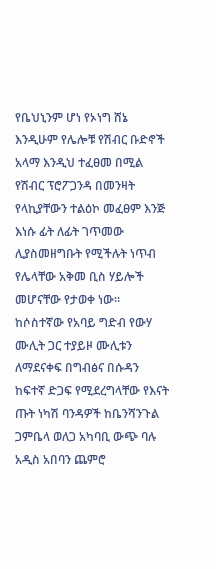የቤህኒንም ሆነ የኦነግ ሸኔ እንዲሁም የሌሎቹ የሽብር ቡድኖች አላማ እንዲህ ተፈፀመ በሚል የሽብር ፕሮፖጋንዳ በመንዛት የላኪያቸውን ተልዕኮ መፈፀም እንጅ እነሱ ፊት ለፊት ገጥመው ሊያስመዘግቡት የሚችሉት ነጥብ የሌላቸው አቅመ ቢስ ሃይሎች መሆናቸው የታወቀ ነው። ከሶስተኛው የአባይ ግድብ የውሃ ሙሊት ጋር ተያይዞ ሙሊቱን ለማደናቀፍ በግብፅና በሱዳን ከፍተኛ ድጋፍ የሚደረግላቸው የእናት ጡት ነካሽ ባንዳዎች ከቤንሻንጉል ጋምቤላ ወለጋ አካባቢ ውጭ ባሉ አዲስ አበባን ጨምሮ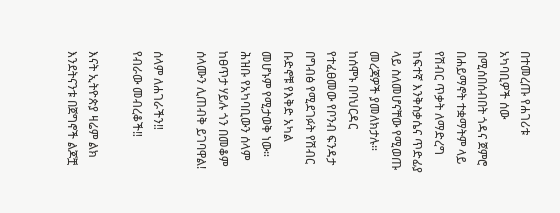በተመረጡ የሐገሪቱ አካባቢዎች ሰው በሚሰበሰብበት ጎዳና ጀምሮ በሐይማኖት ተቋማትም ላይ የሽብር ጥቃት ለማድረግ ከፍተኛ እንቅስቃሴና ጥድፊያ ላይ ስለመሆናቸው የሚወጡ መረጃዎች ያመለክታሉ። ከሰሞኑ በባህርዳር የተፈፀመው የቦንብ ፍንዳታ በግብፅ የሚደገፉት የሽብር ቡድኖቹ የእቅድ አካል መሆኑም የሚታወቅ ነው።
ሕዝቡ የአካባቢውን ሰላም ከፀጥታ ሃይሉ ጎን በመቆም ሰላሙን ሊጠብቅ ይገባዋል!

ሰላም ለሐገራችን‼
የብራው መብረቆች‼

እናት ኢትዮጵያ ዛሬም ልክ እንደትናንቱ በጀግኖች ልጆቿ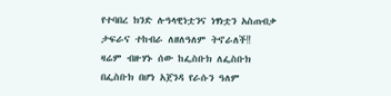የተባበረ ክንድ ሉዓላዊነቷንና ነፃነቷን አስጠብቃ ታፍራና ተከብራ ለዘለዓለም ትኖራለች‼
ዛሬም ብዙሃኑ ሰው ከፌስቡክ ለፌስቡክ በፌስቡክ በሆነ አጀንዳ የራሱን ዓለም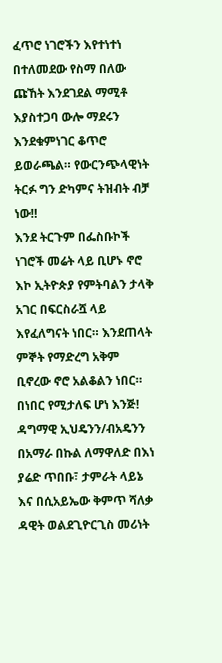ፈጥሮ ነገሮችን እየተነተነ በተለመደው የስማ በለው ጩኸት እንደገደል ማሚቶ እያስተጋባ ውሎ ማደሩን እንደቁምነገር ቆጥሮ ይወራጫል። የውርንጭላዊነት ትርፉ ግን ድካምና ትዝብት ብቻ ነው‼
እንደ ትርጉም በፌስቡኮች ነገሮች መሬት ላይ ቢሆኑ ኖሮ እኮ ኢትዮጵያ የምትባልን ታላቅ አገር በፍርስራሿ ላይ እየፈለግናት ነበር። እንደጠላት ምኞት የማድረግ አቅም ቢኖረው ኖሮ አልቆልን ነበር። በነበር የሚታለፍ ሆነ እንጅ!
ዳግማዊ ኢህዴንን/ብአዴንን በአማራ በኩል ለማዋለድ በእነ ያሬድ ጥበቡ፣ ታምራት ላይኔ እና በሲአይኤው ቅምጥ ሻለቃ ዳዊት ወልደጊዮርጊስ መሪነት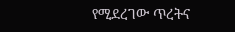የሚደረገው ጥረትና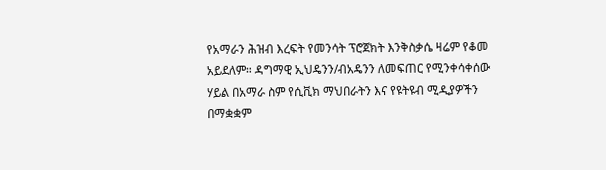የአማራን ሕዝብ እረፍት የመንሳት ፕሮጀክት እንቅስቃሴ ዛሬም የቆመ አይደለም። ዳግማዊ ኢህዴንን/ብአዴንን ለመፍጠር የሚንቀሳቀሰው ሃይል በአማራ ስም የሲቪክ ማህበራትን እና የዩትዩብ ሚዲያዎችን በማቋቋም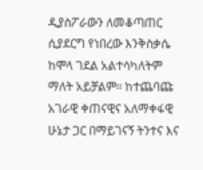ዲያስፖራውን ለመቆጣጠር ሲያደርግ የነበረው እንቅስቃሴ ከሞላ ገደል አልተሳካለትም ማለት አይቻልም። ከተጨባጩ አገራዊ ቀጠናዊና አለማቀፋዊ ሁኔታ ጋር በማይገናኝ ትንተና እና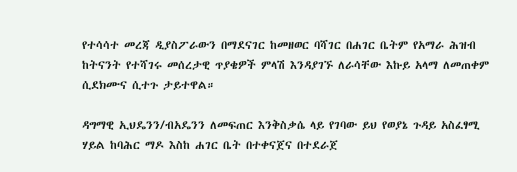የተሳሳተ መረጃ ዲያስፖራውን በማደናገር ከመዘወር ባሻገር በሐገር ቤትም የአማራ ሕዝብ ከትናንት የተሻገሩ መሰረታዊ ጥያቄዎች ምላሽ እንዳያገኙ ለራሳቸው እኩይ አላማ ለመጠቀም ሲደክሙና ሲተጉ ታይተዋል።

ዳግማዊ ኢህዴንን/ብአዴንን ለመፍጠር እንቅስቃሴ ላይ የገባው ይህ የወያኔ ጉዳይ አስፈፃሚ ሃይል ከባሕር ማዶ እስከ ሐገር ቤት በተቀናጀና በተደራጀ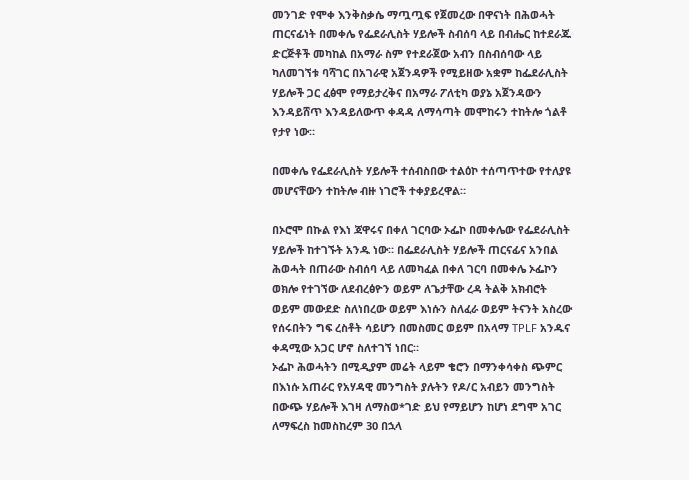መንገድ የሞቀ እንቅስቃሴ ማጧጧፍ የጀመረው በዋናነት በሕወሓት ጠርናፊነት በመቀሌ የፌደራሊስት ሃይሎች ስብሰባ ላይ በብሔር ከተደራጁ ድርጅቶች መካከል በአማራ ስም የተደራጀው አብን በስብሰባው ላይ ካለመገኘቱ ባሻገር በአገራዊ አጀንዳዎች የሚይዘው አቋም ከፌደራሊስት ሃይሎች ጋር ፈፅሞ የማይታረቅና በአማራ ፖለቲካ ወያኔ አጀንዳውን እንዳይሸጥ እንዳይለውጥ ቀዳዳ ለማሳጣት መሞከሩን ተከትሎ ጎልቶ የታየ ነው።

በመቀሌ የፌደራሊስት ሃይሎች ተሰብስበው ተልዕኮ ተሰጣጥተው የተለያዩ መሆናቸውን ተከትሎ ብዙ ነገሮች ተቀያይረዋል።

በኦሮሞ በኩል የእነ ጃዋሩና በቀለ ገርባው ኦፌኮ በመቀሌው የፌደራሊስት ሃይሎች ከተገኙት አንዱ ነው። በፌደራሊስት ሃይሎች ጠርናፊና አንበል ሕወሓት በጠራው ስብሰባ ላይ ለመካፈል በቀለ ገርባ በመቀሌ ኦፌኮን ወክሎ የተገኘው ለደብረፅዮን ወይም ለጌታቸው ረዳ ትልቅ አክብሮት ወይም መውደድ ስለነበረው ወይም እነሱን ስለፈራ ወይም ትናንት አስረው የሰሩበትን ግፍ ረስቶት ሳይሆን በመስመር ወይም በአላማ TPLF አንዱና ቀዳሚው አጋር ሆኖ ስለተገኘ ነበር።
ኦፌኮ ሕወሓትን በሚዲያም መሬት ላይም ቄሮን በማንቀሳቀስ ጭምር በእነሱ አጠራር የአሃዳዊ መንግስት ያሉትን የዶ/ር አብይን መንግስት በውጭ ሃይሎች እገዛ ለማስወ*ገድ ይህ የማይሆን ከሆነ ደግሞ አገር ለማፍረስ ከመስከረም 30 በኋላ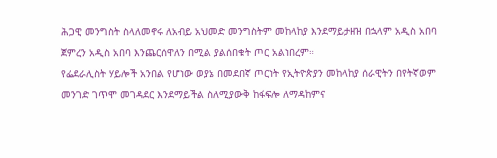ሕጋዊ መንግስት ስላለመኖሩ ለአብይ አህመድ መንግስትም መከላከያ እንደማይታዘዝ በኋላም አዲስ አበባ ጀምረን አዲስ አበባ እንጨርሰዋለን በሚል ያልሰበቁት ጦር አልነበረም።
የፌደራሊስት ሃይሎች አንበል የሆነው ወያኔ በመደበኛ ጦርነት የኢትዮጵያን መከላከያ ሰራዊትን በየትኛወም መንገድ ገጥሞ መገዳደር እንደማይችል ስለሚያውቅ ከፋፍሎ ለማዳከምና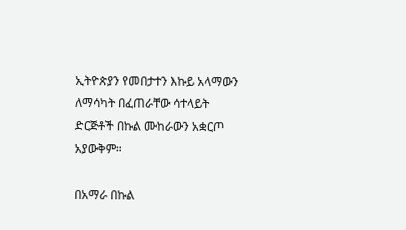ኢትዮጵያን የመበታተን እኩይ አላማውን ለማሳካት በፈጠራቸው ሳተላይት ድርጅቶች በኩል ሙከራውን አቋርጦ አያውቅም።

በአማራ በኩል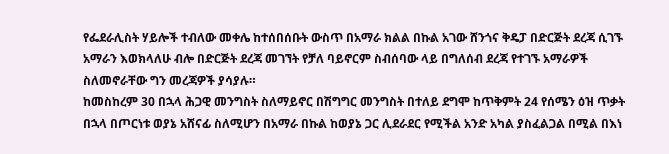የፌደራሊስት ሃይሎች ተብለው መቀሌ ከተሰበሰቡት ውስጥ በአማራ ክልል በኩል አገው ሸንጎና ቅዴፓ በድርጅት ደረጃ ሲገኙ አማራን እወክላለሁ ብሎ በድርጅት ደረጃ መገኘት የቻለ ባይኖርም ስብሰባው ላይ በግለሰብ ደረጃ የተገኙ አማራዎች ስለመኖራቸው ግን መረጃዎች ያሳያሉ።
ከመስከረም 30 በኋላ ሕጋዊ መንግስት ስለማይኖር በሽግግር መንግስት በተለይ ደግሞ ከጥቅምት 24 የሰሜን ዕዝ ጥቃት በኋላ በጦርነቱ ወያኔ አሸናፊ ስለሚሆን በአማራ በኩል ከወያኔ ጋር ሊደራደር የሚችል አንድ አካል ያስፈልጋል በሚል በእነ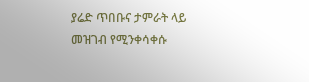ያሬድ ጥበቡና ታምራት ላይ መዝገብ የሚንቀሳቀሱ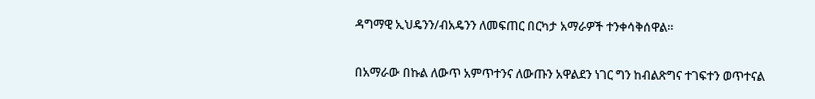ዳግማዊ ኢህዴንን/ብአዴንን ለመፍጠር በርካታ አማራዎች ተንቀሳቅሰዋል።

በአማራው በኩል ለውጥ አምጥተንና ለውጡን አዋልደን ነገር ግን ከብልጽግና ተገፍተን ወጥተናል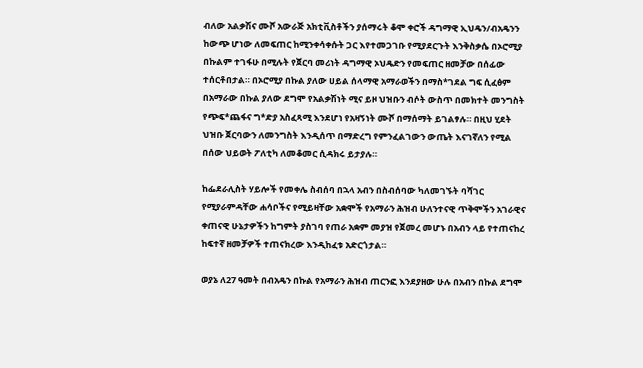ብለው አልቃሽና ሙሾ አውራጅ አክቲቪስቶችን ያሰማሩት ቆሞ ቀሮች ዳግማዊ ኢህዴን/ብአዴንን ከውጭ ሆነው ለመፍጠር ከሚንቀሳቀሱት ጋር እየተመጋገቡ የሚያደርጉት እንቅስቃሴ በኦሮሚያ በኩልም ተገፋሁ በሚሉት የጀርባ መሪነት ዳግማዊ ኦህዴድን የመፍጠር ዘመቻው በሰፊው ተሰርቶበታል። በኦሮሚያ በኩል ያለው ሀይል ሰላማዊ አማራወችን በማስ*ገደል ግፍ ሲፈፅም በአማራው በኩል ያለው ደግሞ የአልቃሽነት ሚና ይዞ ህዝቡን ብሶት ውስጥ በመክተት መንግስት የጭፍ*ጨፋና ግ*ድያ አስፈጻሚ እንደሆነ የአዛኝነት ሙሾ በማሰማት ይገልፃሉ። በዚህ ሂደት ህዝቡ ጀርባውን ለመንግስት እንዲሰጥ በማድረግ የምንፈልገውን ውጤት እናገኛለን የሚል በሰው ህይወት ፖለቲካ ለመቆመር ሲዳክሩ ይታያሉ።

ከፌደራሊስት ሃይሎች የመቀሌ ስብሰባ በኋላ አብን በስብሰባው ካለመገኙት ባሻገር የሚያራምዳቸው ሐሳቦችና የሚይዛቸው አቋሞች የአማራን ሕዝብ ሁለንተናዊ ጥቅሞችን አገራዊና ቀጠናዊ ሁኔታዎችን ከግምት ያስገባ የጠራ አቋም መያዝ የጀመረ መሆኑ በአብን ላይ የተጠናከረ ከፍተኛ ዘመቻዎች ተጠናክረው እንዲከፈቱ አድርጎታል።

ወያኔ ለ27 ዓመት በብአዴን በኩል የአማራን ሕዝብ ጠርንፎ እንደያዘው ሁሉ በአብን በኩል ደግሞ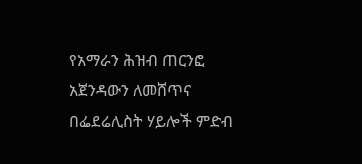የአማራን ሕዝብ ጠርንፎ አጀንዳውን ለመሸጥና በፌደሬሊስት ሃይሎች ምድብ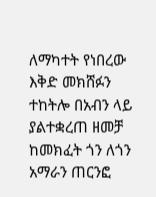ለማካተት የነበረው እቅድ መክሸፉን ተከትሎ በአብን ላይ ያልተቋረጠ ዘመቻ ከመክፈት ጎን ለጎን አማራን ጠርንፎ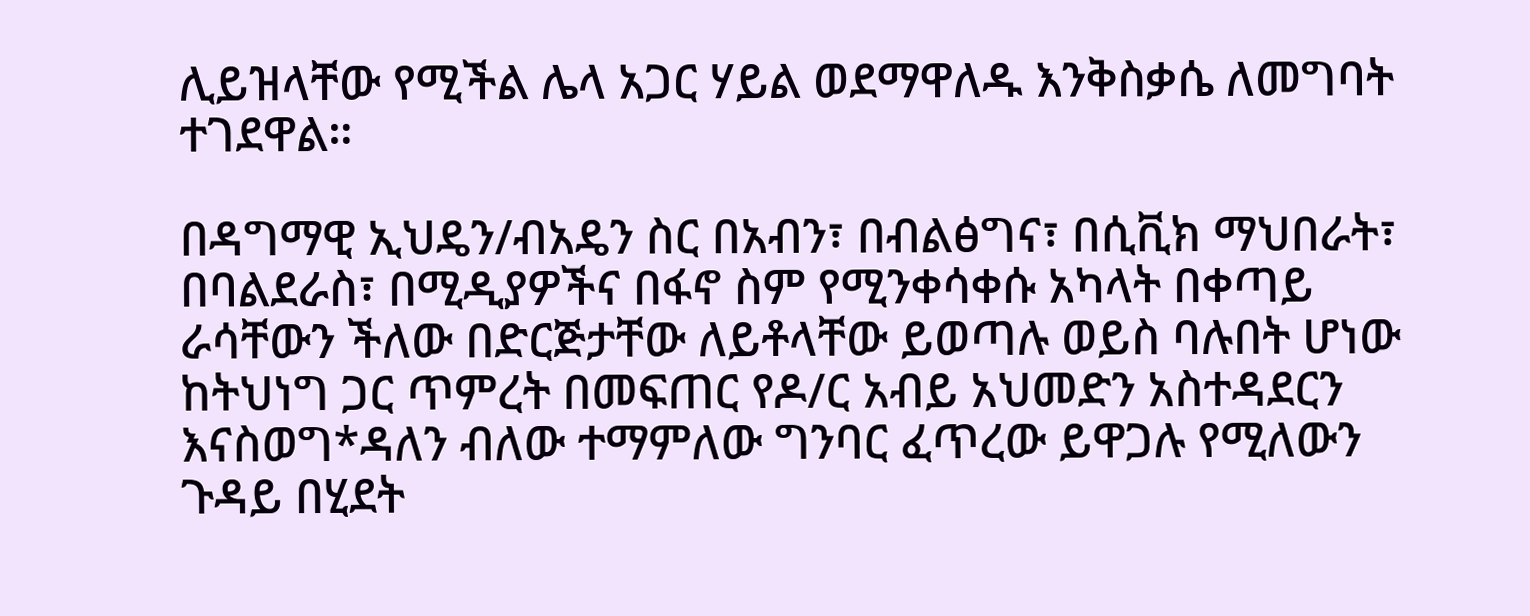ሊይዝላቸው የሚችል ሌላ አጋር ሃይል ወደማዋለዱ እንቅስቃሴ ለመግባት ተገደዋል።

በዳግማዊ ኢህዴን/ብአዴን ስር በአብን፣ በብልፅግና፣ በሲቪክ ማህበራት፣ በባልደራስ፣ በሚዲያዎችና በፋኖ ስም የሚንቀሳቀሱ አካላት በቀጣይ ራሳቸውን ችለው በድርጅታቸው ለይቶላቸው ይወጣሉ ወይስ ባሉበት ሆነው ከትህነግ ጋር ጥምረት በመፍጠር የዶ/ር አብይ አህመድን አስተዳደርን እናስወግ*ዳለን ብለው ተማምለው ግንባር ፈጥረው ይዋጋሉ የሚለውን ጉዳይ በሂደት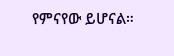የምናየው ይሆናል።